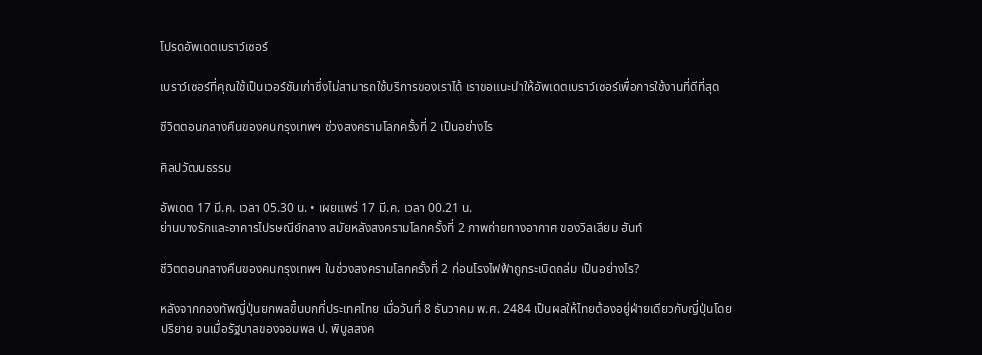โปรดอัพเดตเบราว์เซอร์

เบราว์เซอร์ที่คุณใช้เป็นเวอร์ชันเก่าซึ่งไม่สามารถใช้บริการของเราได้ เราขอแนะนำให้อัพเดตเบราว์เซอร์เพื่อการใช้งานที่ดีที่สุด

ชีวิตตอนกลางคืนของคนกรุงเทพฯ ช่วงสงครามโลกครั้งที่ 2 เป็นอย่างไร

ศิลปวัฒนธรรม

อัพเดต 17 มี.ค. เวลา 05.30 น. • เผยแพร่ 17 มี.ค. เวลา 00.21 น.
ย่านบางรักและอาคารไปรษณีย์กลาง สมัยหลังสงครามโลกครั้งที่ 2 ภาพถ่ายทางอากาศ ของวิลเลียม ฮันท์

ชีวิตตอนกลางคืนของคนกรุงเทพฯ ในช่วงสงครามโลกครั้งที่ 2 ก่อนโรงไฟฟ้าถูกระเบิดถล่ม เป็นอย่างไร?

หลังจากกองทัพญี่ปุ่นยกพลขึ้นบกที่ประเทศไทย เมื่อวันที่ 8 ธันวาคม พ.ศ. 2484 เป็นผลให้ไทยต้องอยู่ฝ่ายเดียวกับญี่ปุ่นโดยปริยาย จนเมื่อรัฐบาลของจอมพล ป. พิบูลสงค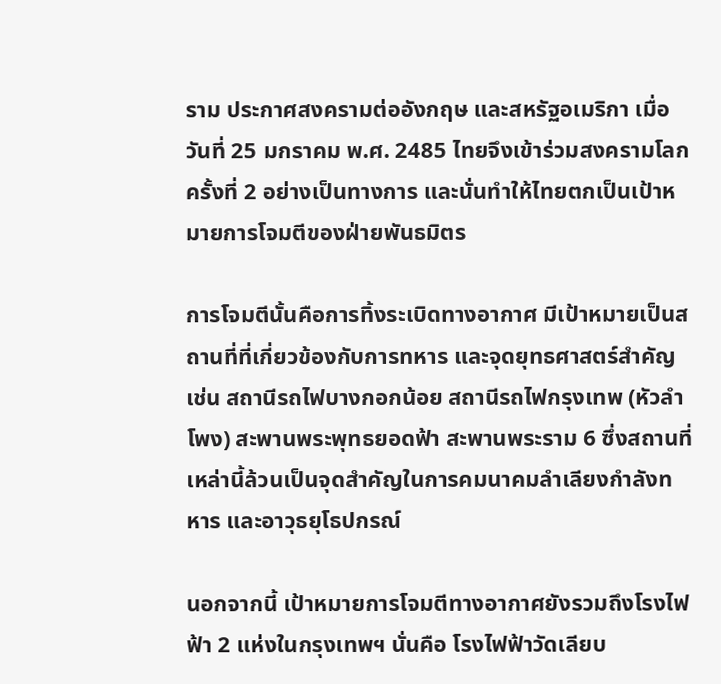ราม ประกาศสงครามต่ออังกฤษ และสหรัฐอเมริกา เมื่อวันที่ 25 มกราคม พ.ศ. 2485 ไทยจึงเข้าร่วมสงครามโลกครั้งที่ 2 อย่างเป็นทางการ และนั่นทำให้ไทยตกเป็นเป้าหมายการโจมตีของฝ่ายพันธมิตร

การโจมตีนั้นคือการทิ้งระเบิดทางอากาศ มีเป้าหมายเป็นสถานที่ที่เกี่ยวข้องกับการทหาร และจุดยุทธศาสตร์สำคัญ เช่น สถานีรถไฟบางกอกน้อย สถานีรถไฟกรุงเทพ (หัวลำโพง) สะพานพระพุทธยอดฟ้า สะพานพระราม 6 ซึ่งสถานที่เหล่านี้ล้วนเป็นจุดสำคัญในการคมนาคมลำเลียงกำลังทหาร และอาวุธยุโธปกรณ์

นอกจากนี้ เป้าหมายการโจมตีทางอากาศยังรวมถึงโรงไฟฟ้า 2 แห่งในกรุงเทพฯ นั่นคือ โรงไฟฟ้าวัดเลียบ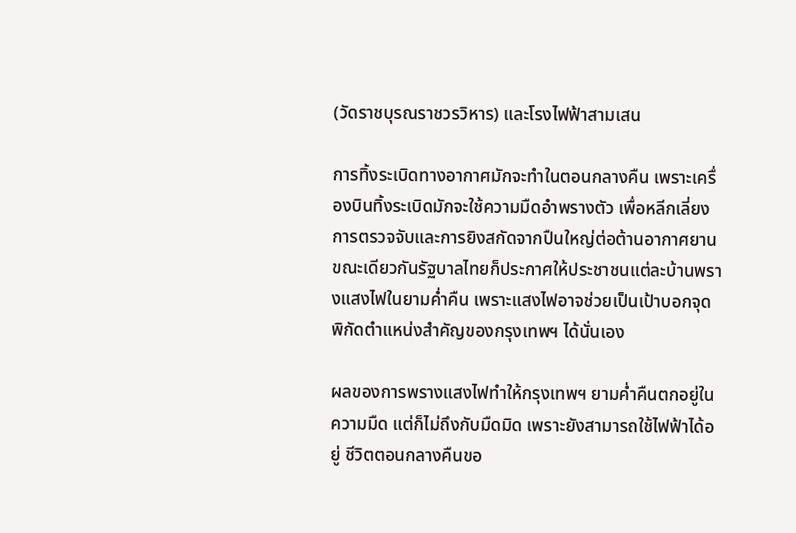(วัดราชบุรณราชวรวิหาร) และโรงไฟฟ้าสามเสน

การทิ้งระเบิดทางอากาศมักจะทำในตอนกลางคืน เพราะเครื่องบินทิ้งระเบิดมักจะใช้ความมืดอำพรางตัว เพื่อหลีกเลี่ยงการตรวจจับและการยิงสกัดจากปืนใหญ่ต่อต้านอากาศยาน ขณะเดียวกันรัฐบาลไทยก็ประกาศให้ประชาชนแต่ละบ้านพรางแสงไฟในยามค่ำคืน เพราะแสงไฟอาจช่วยเป็นเป้าบอกจุดพิกัดตำแหน่งสำคัญของกรุงเทพฯ ได้นั่นเอง

ผลของการพรางแสงไฟทำให้กรุงเทพฯ ยามค่ำคืนตกอยู่ในความมืด แต่ก็ไม่ถึงกับมืดมิด เพราะยังสามารถใช้ไฟฟ้าได้อยู่ ชีวิตตอนกลางคืนขอ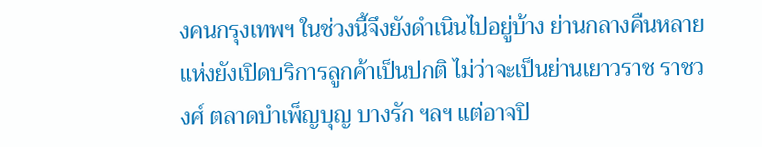งคนกรุงเทพฯ ในช่วงนี้จึงยังดำเนินไปอยู่บ้าง ย่านกลางคืนหลายแห่งยังเปิดบริการลูกค้าเป็นปกติ ไม่ว่าจะเป็นย่านเยาวราช ราชวงศ์ ตลาดบำเพ็ญบุญ บางรัก ฯลฯ แต่อาจปิ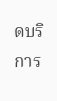ดบริการ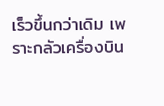เร็วขึ้นกว่าเดิม เพราะกลัวเครื่องบิน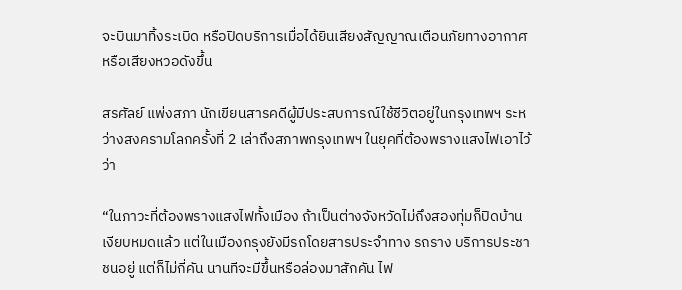จะบินมาทิ้งระเบิด หรือปิดบริการเมื่อได้ยินเสียงสัญญาณเตือนภัยทางอากาศหรือเสียงหวอดังขึ้น

สรศัลย์ แพ่งสภา นักเขียนสารคดีผู้มีประสบการณ์ใช้ชีวิตอยู่ในกรุงเทพฯ ระหว่างสงครามโลกครั้งที่ 2 เล่าถึงสภาพกรุงเทพฯ ในยุคที่ต้องพรางแสงไฟเอาไว้ว่า

“ในภาวะที่ต้องพรางแสงไฟทั้งเมือง ถ้าเป็นต่างจังหวัดไม่ถึงสองทุ่มก็ปิดบ้านเงียบหมดแล้ว แต่ในเมืองกรุงยังมีรถโดยสารประจำทาง รถราง บริการประชาชนอยู่ แต่ก็ไม่กี่คัน นานทีจะมีขึ้นหรือล่องมาสักคัน ไฟ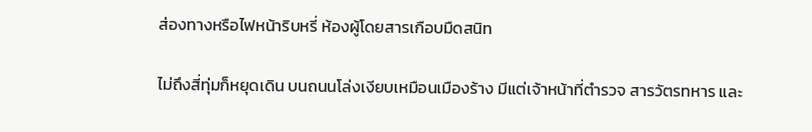ส่องทางหรือไฟหน้าริบหรี่ ห้องผู้โดยสารเกือบมืดสนิท

ไม่ถึงสี่ทุ่มก็หยุดเดิน บนถนนโล่งเงียบเหมือนเมืองร้าง มีแต่เจ้าหน้าที่ตำรวจ สารวัตรทหาร และ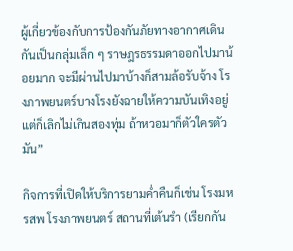ผู้เกี่ยวข้องกับการป้องกันภัยทางอากาศเดินกันเป็นกลุ่มเล็ก ๆ ราษฎรธรรมดาออกไปมาน้อยมาก จะมีผ่านไปมาบ้างก็สามล้อรับจ้าง โรงภาพยนตร์บางโรงยังฉายให้ความบันเทิงอยู่ แต่ก็เลิกไม่เกินสองทุ่ม ถ้าหวอมาก็ตัวใครตัวมัน”

กิจการที่เปิดให้บริการยามค่ำคืนก็เช่น โรงมหรสพ โรงภาพยนตร์ สถานที่เต้นรำ (เรียกกัน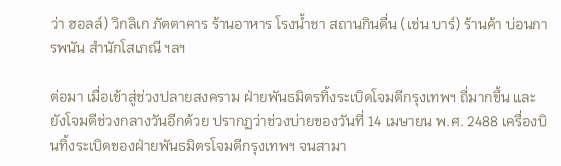ว่า ฮอลล์) วิกลิเก ภัตตาคาร ร้านอาหาร โรงน้ำชา สถานกินดื่น (เช่น บาร์) ร้านค้า บ่อนการพนัน สำนักโสเภณี ฯลฯ

ต่อมา เมื่อเข้าสู่ช่วงปลายสงคราม ฝ่ายพันธมิตรทิ้งระเบิดโจมตีกรุงเทพฯ ถี่มากขึ้น และยังโจมตีช่วงกลางวันอีกด้วย ปรากฏว่าช่วงบ่ายของวันที่ 14 เมษายน พ.ศ. 2488 เครื่องบินทิ้งระเบิดของฝ่ายพันธมิตรโจมตีกรุงเทพฯ จนสามา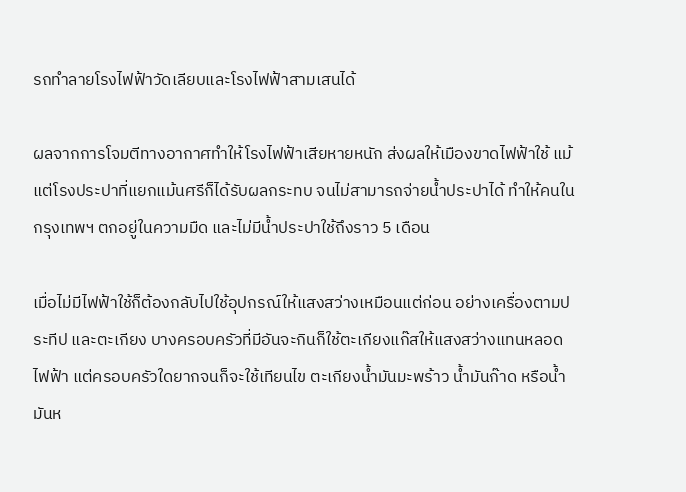รถทำลายโรงไฟฟ้าวัดเลียบและโรงไฟฟ้าสามเสนได้

ผลจากการโจมตีทางอากาศทำให้โรงไฟฟ้าเสียหายหนัก ส่งผลให้เมืองขาดไฟฟ้าใช้ แม้แต่โรงประปาที่แยกแม้นศรีก็ได้รับผลกระทบ จนไม่สามารถจ่ายน้ำประปาได้ ทำให้คนในกรุงเทพฯ ตกอยู่ในความมืด และไม่มีน้ำประปาใช้ถึงราว 5 เดือน

เมื่อไม่มีไฟฟ้าใช้ก็ต้องกลับไปใช้อุปกรณ์ให้แสงสว่างเหมือนแต่ก่อน อย่างเครื่องตามประทีป และตะเกียง บางครอบครัวที่มีอันจะกินก็ใช้ตะเกียงแก๊สให้แสงสว่างแทนหลอดไฟฟ้า แต่ครอบครัวใดยากจนก็จะใช้เทียนไข ตะเกียงน้ำมันมะพร้าว น้ำมันก๊าด หรือน้ำมันห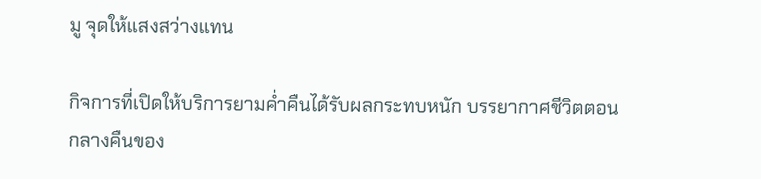มู จุดให้แสงสว่างแทน

กิจการที่เปิดให้บริการยามค่ำคืนได้รับผลกระทบหนัก บรรยากาศชีวิตตอนกลางคืนของ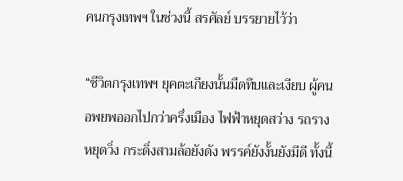คนกรุงเทพฯ ในช่วงนี้ สรศัลย์ บรรยายไว้ว่า

“ชีวิตกรุงเทพฯ ยุคตะเกียงนั้นมืดทึบและเงียบ ผู้คนอพยพออกไปกว่าครึ่งเมือง ไฟฟ้าหยุดสว่าง รถรางหยุดวิ่ง กระดิ่งสามล้อยังดัง พรรค์ยังงั้นยังมีดี ทั้งนี้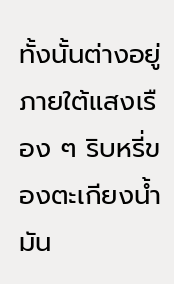ทั้งนั้นต่างอยู่ภายใต้แสงเรือง ๆ ริบหรี่ของตะเกียงน้ำมัน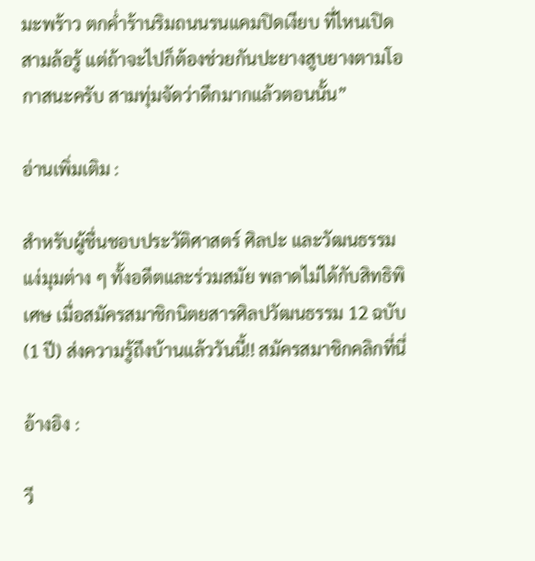มะพร้าว ตกค่ำร้านริมถนนรนแคมปิดเงียบ ที่ไหนเปิดสามล้อรู้ แต่ถ้าจะไปก็ต้องช่วยกันปะยางสูบยางตามโอกาสนะครับ สามทุ่มจัดว่าดึกมากแล้วตอนนั้น”

อ่านเพิ่มเติม :

สำหรับผู้ชื่นชอบประวัติศาสตร์ ศิลปะ และวัฒนธรรม แง่มุมต่าง ๆ ทั้งอดีตและร่วมสมัย พลาดไม่ได้กับสิทธิพิเศษ เมื่อสมัครสมาชิกนิตยสารศิลปวัฒนธรรม 12 ฉบับ (1 ปี) ส่งความรู้ถึงบ้านแล้ววันนี้!! สมัครสมาชิกคลิกที่นี่

อ้างอิง :

วี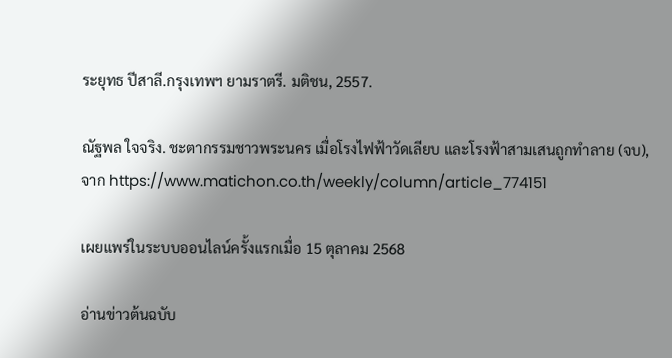ระยุทธ ปีสาลี.กรุงเทพฯ ยามราตรี. มติชน, 2557.

ณัฐพล ใจจริง. ชะตากรรมชาวพระนคร เมื่อโรงไฟฟ้าวัดเลียบ และโรงฟ้าสามเสนถูกทำลาย (จบ), จาก https://www.matichon.co.th/weekly/column/article_774151

เผยแพร่ในระบบออนไลน์ครั้งแรกเมื่อ 15 ตุลาคม 2568

อ่านข่าวต้นฉบับ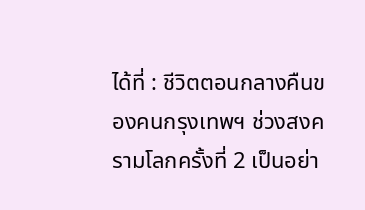ได้ที่ : ชีวิตตอนกลางคืนของคนกรุงเทพฯ ช่วงสงครามโลกครั้งที่ 2 เป็นอย่า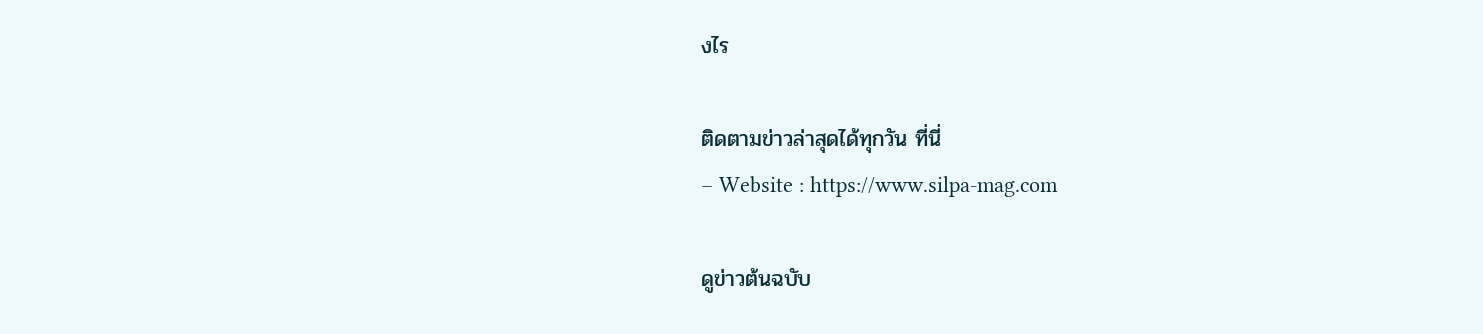งไร

ติดตามข่าวล่าสุดได้ทุกวัน ที่นี่
– Website : https://www.silpa-mag.com

ดูข่าวต้นฉบับ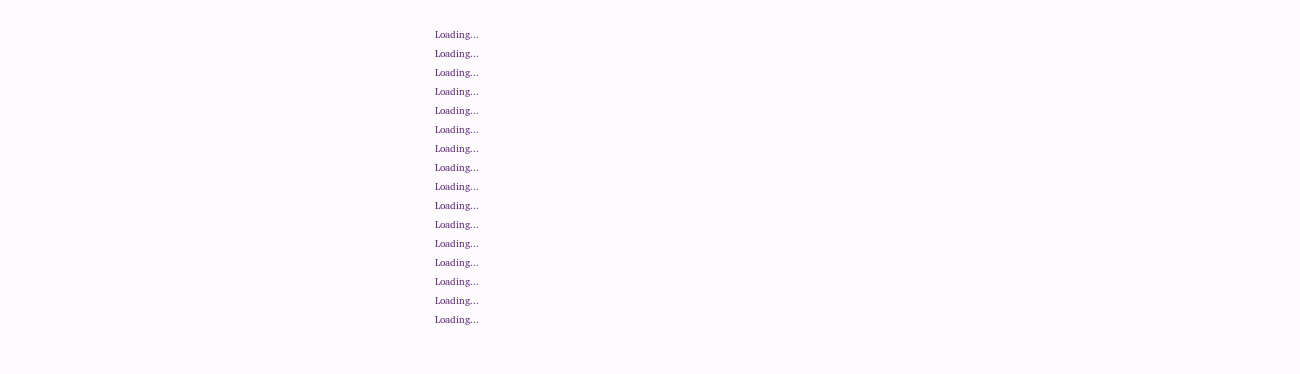Loading...
Loading...
Loading...
Loading...
Loading...
Loading...
Loading...
Loading...
Loading...
Loading...
Loading...
Loading...
Loading...
Loading...
Loading...
Loading...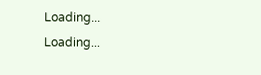Loading...
Loading...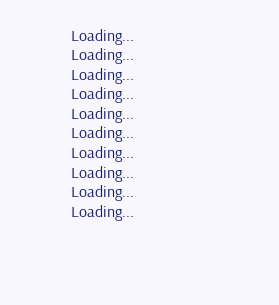Loading...
Loading...
Loading...
Loading...
Loading...
Loading...
Loading...
Loading...
Loading...
Loading...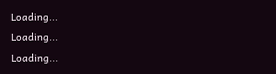Loading...
Loading...
Loading...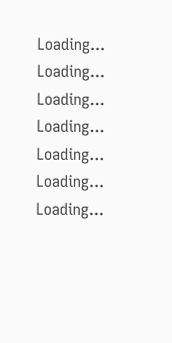Loading...
Loading...
Loading...
Loading...
Loading...
Loading...
Loading...